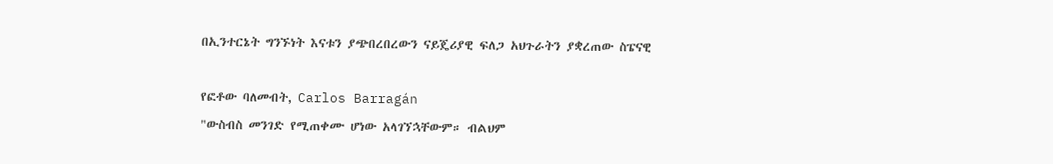በኢንተርኔት ግንኙነት እናቱን ያጭበረበረውን ናይጄሪያዊ ፍለጋ አህጉራትን ያቋረጠው ስፔናዊ

የፎቶው ባለመብት, Carlos Barragán
"ውስብስ መንገድ የሚጠቀሙ ሆነው አላገኘኋቸውም። ብልህም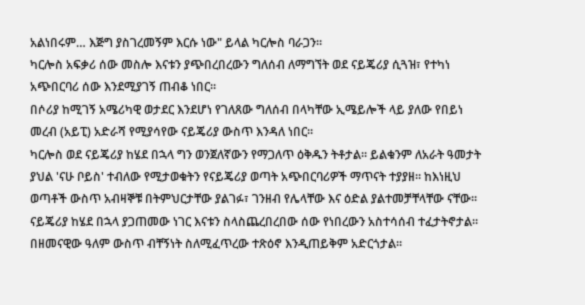አልነበሩም… እጅግ ያስገረመኝም እርሱ ነው" ይላል ካርሎስ ባራጋን።
ካርሎስ አፍቃሪ ሰው መስሎ እናቱን ያጭበረበረውን ግለሰብ ለማግኘት ወደ ናይጄሪያ ሲጓዝ፣ የተካነ አጭበርባሪ ሰው እንደሚያገኝ ጠብቆ ነበር።
በሶሪያ ከሚገኝ አሜሪካዊ ወታደር እንደሆነ የገለጸው ግለሰብ በላካቸው ኢሜይሎች ላይ ያለው የበይነ መረብ (አይፒ) አድራሻ የሚያሳየው ናይጄሪያ ውስጥ እንዳለ ነበር።
ካርሎስ ወደ ናይጄሪያ ከሄደ በኋላ ግን ወንጀለኛውን የማጋለጥ ዕቅዱን ትቶታል። ይልቁንም ለአራት ዓመታት ያህል 'ናሁ ቦይስ' ተብለው የሚታወቁትን የናይጄሪያ ወጣት አጭበርባሪዎች ማጥናት ተያያዘ። ከእነዚህ ወጣቶች ውስጥ አብዛኞቹ በትምህርታቸው ያልገፉ፣ ገንዘብ የሌላቸው እና ዕድል ያልተመቻቸላቸው ናቸው።
ናይጄሪያ ከሄደ በኋላ ያጋጠመው ነገር እናቱን ስላስጨረበረበው ሰው የነበረውን አስተሳሰብ ተፈታትኖታል። በዘመናዊው ዓለም ውስጥ ብቸኝነት ስለሚፈጥረው ተጽዕኖ እንዲጠይቅም አድርጎታል።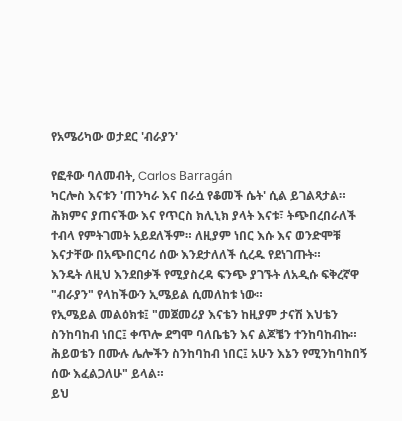የአሜሪካው ወታደር 'ብራያን'

የፎቶው ባለመብት, Carlos Barragán
ካርሎስ እናቱን 'ጠንካራ እና በራሷ የቆመች ሴት' ሲል ይገልጻታል። ሕክምና ያጠናችው እና የጥርስ ክሊኒክ ያላት እናቱ፣ ትጭበረበራለች ተብላ የምትገመት አይደለችም። ለዚያም ነበር እሱ እና ወንድሞቹ እናታቸው በአጭበርባሪ ሰው እንደታለለች ሲረዱ የደነገጡት።
እንዴት ለዚህ እንደበቃች የሚያስረዳ ፍንጭ ያገኙት ለአዲሱ ፍቅረኛዋ "ብራያን" የላከችውን ኢሜይል ሲመለከቱ ነው።
የኢሜይል መልዕክቱ፤ "መጀመሪያ እናቴን ከዚያም ታናሽ እህቴን ስንከባከብ ነበር፤ ቀጥሎ ደግሞ ባለቤቴን እና ልጆቼን ተንከባከብኩ። ሕይወቴን በሙሉ ሌሎችን ስንከባከብ ነበር፤ አሁን እኔን የሚንከባከበኝ ሰው እፈልጋለሁ" ይላል።
ይህ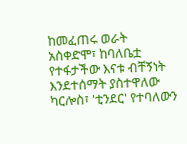ከመፈጠሩ ወራት አስቀድሞ፣ ከባለቤቷ የተፋታችው እናቱ ብቸኝነት እንደተሰማት ያስተዋለው ካርሎስ፣ 'ቲንደር' የተባለውን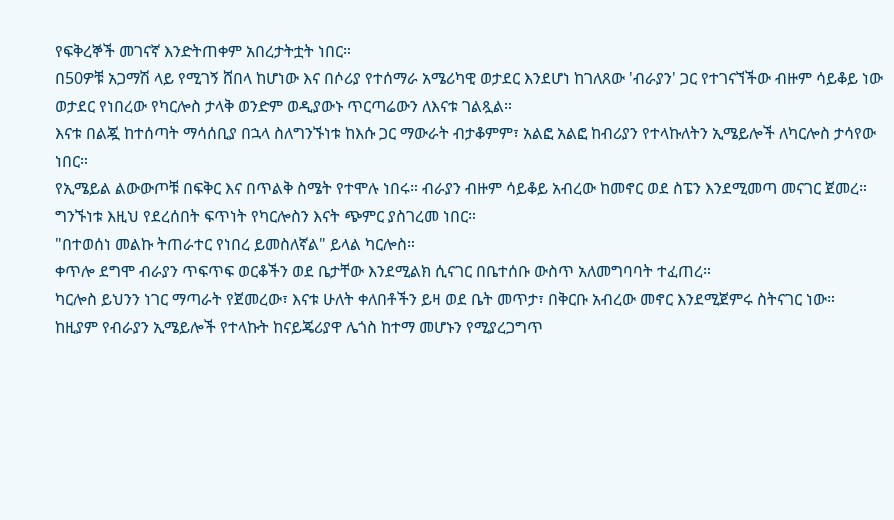የፍቅረኞች መገናኛ እንድትጠቀም አበረታትቷት ነበር።
በ50ዎቹ አጋማሽ ላይ የሚገኝ ሸበላ ከሆነው እና በሶሪያ የተሰማራ አሜሪካዊ ወታደር እንደሆነ ከገለጸው 'ብራያን' ጋር የተገናኘችው ብዙም ሳይቆይ ነው
ወታደር የነበረው የካርሎስ ታላቅ ወንድም ወዲያውኑ ጥርጣሬውን ለእናቱ ገልጿል።
እናቱ በልጇ ከተሰጣት ማሳሰቢያ በኋላ ስለግንኙነቱ ከእሱ ጋር ማውራት ብታቆምም፣ አልፎ አልፎ ከብሪያን የተላኩለትን ኢሜይሎች ለካርሎስ ታሳየው ነበር።
የኢሜይል ልውውጦቹ በፍቅር እና በጥልቅ ስሜት የተሞሉ ነበሩ። ብራያን ብዙም ሳይቆይ አብረው ከመኖር ወደ ስፔን እንደሚመጣ መናገር ጀመረ። ግንኙነቱ እዚህ የደረሰበት ፍጥነት የካርሎስን እናት ጭምር ያስገረመ ነበር።
"በተወሰነ መልኩ ትጠራተር የነበረ ይመስለኛል" ይላል ካርሎስ።
ቀጥሎ ደግሞ ብራያን ጥፍጥፍ ወርቆችን ወደ ቤታቸው እንደሚልክ ሲናገር በቤተሰቡ ውስጥ አለመግባባት ተፈጠረ።
ካርሎስ ይህንን ነገር ማጣራት የጀመረው፣ እናቱ ሁለት ቀለበቶችን ይዛ ወደ ቤት መጥታ፣ በቅርቡ አብረው መኖር እንደሚጀምሩ ስትናገር ነው።
ከዚያም የብራያን ኢሜይሎች የተላኩት ከናይጄሪያዋ ሌጎስ ከተማ መሆኑን የሚያረጋግጥ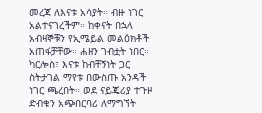መረጃ ለእናቱ አሳያት። ብዙ ነገር አልተናገረችም። ከቀናት በኋላ አብዛኞቹን የኢሜይል መልዕክቶች አጠፋቻቸው። ሐዘን ገብቷት ነበር።
ካርሎስ፣ እናቱ ከብቸኝነት ጋር ስትታገል ማየቱ በውስጡ አንዳች ነገር ጫረበት። ወደ ናይጄሪያ ተጉዞ ድብቁን አጭበርባሪ ለማግኘት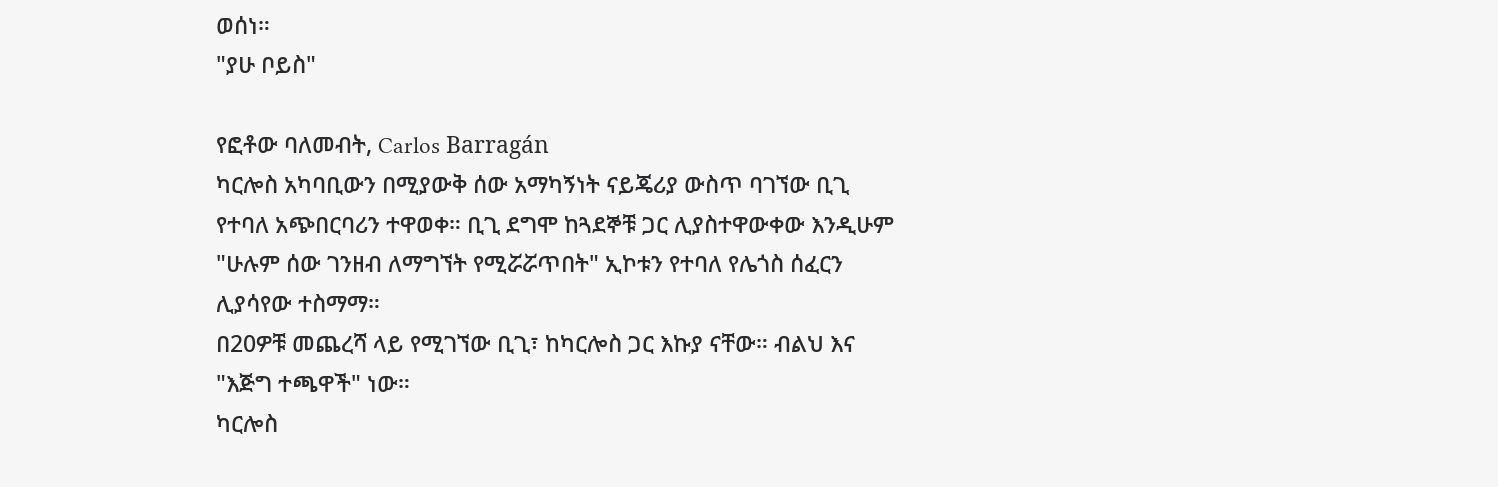ወሰነ።
"ያሁ ቦይስ"

የፎቶው ባለመብት, Carlos Barragán
ካርሎስ አካባቢውን በሚያውቅ ሰው አማካኝነት ናይጄሪያ ውስጥ ባገኘው ቢጊ የተባለ አጭበርባሪን ተዋወቀ። ቢጊ ደግሞ ከጓደኞቹ ጋር ሊያስተዋውቀው እንዲሁም "ሁሉም ሰው ገንዘብ ለማግኘት የሚሯሯጥበት" ኢኮቱን የተባለ የሌጎስ ሰፈርን ሊያሳየው ተስማማ።
በ20ዎቹ መጨረሻ ላይ የሚገኘው ቢጊ፣ ከካርሎስ ጋር እኩያ ናቸው። ብልህ እና "እጅግ ተጫዋች" ነው።
ካርሎስ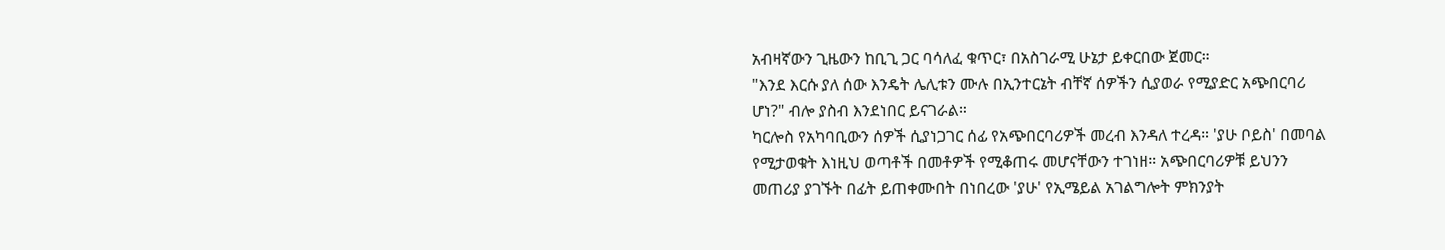አብዛኛውን ጊዜውን ከቢጊ ጋር ባሳለፈ ቁጥር፣ በአስገራሚ ሁኔታ ይቀርበው ጀመር።
"እንደ እርሱ ያለ ሰው እንዴት ሌሊቱን ሙሉ በኢንተርኔት ብቸኛ ሰዎችን ሲያወራ የሚያድር አጭበርባሪ ሆነ?" ብሎ ያስብ እንደነበር ይናገራል።
ካርሎስ የአካባቢውን ሰዎች ሲያነጋገር ሰፊ የአጭበርባሪዎች መረብ እንዳለ ተረዳ። 'ያሁ ቦይስ' በመባል የሚታወቁት እነዚህ ወጣቶች በመቶዎች የሚቆጠሩ መሆናቸውን ተገነዘ። አጭበርባሪዎቹ ይህንን መጠሪያ ያገኙት በፊት ይጠቀሙበት በነበረው 'ያሁ' የኢሜይል አገልግሎት ምክንያት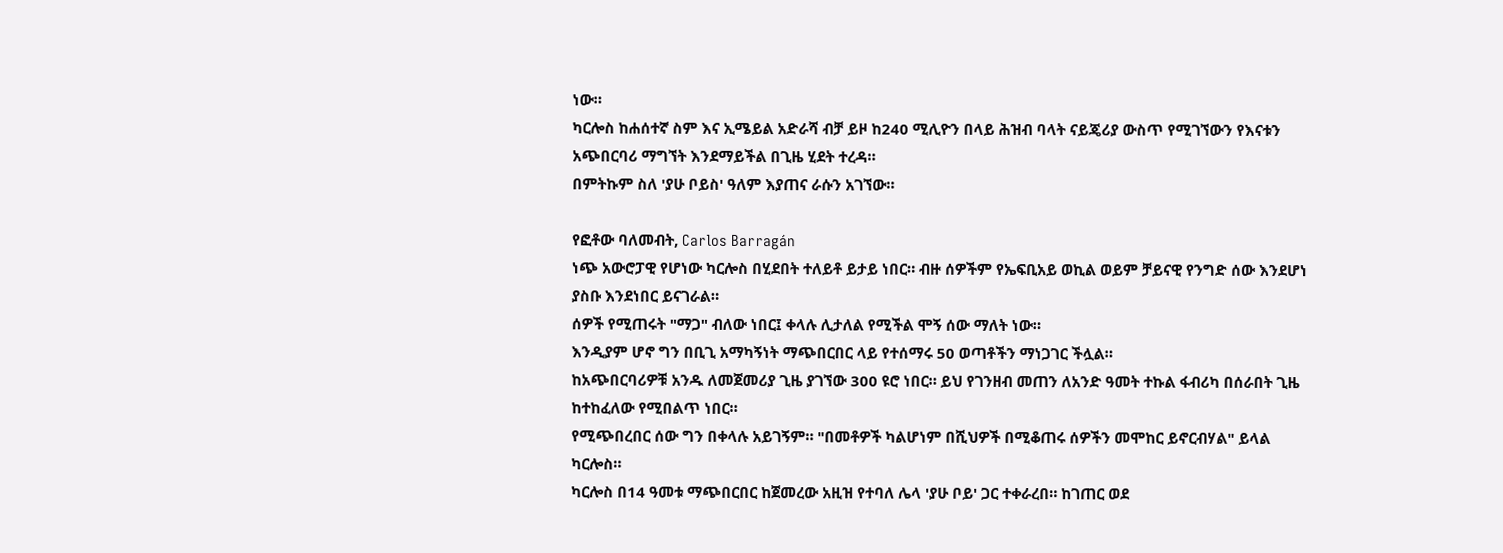ነው።
ካርሎስ ከሐሰተኛ ስም እና ኢሜይል አድራሻ ብቻ ይዞ ከ240 ሚሊዮን በላይ ሕዝብ ባላት ናይጄሪያ ውስጥ የሚገኘውን የእናቱን አጭበርባሪ ማግኘት እንደማይችል በጊዜ ሂደት ተረዳ።
በምትኩም ስለ 'ያሁ ቦይስ' ዓለም እያጠና ራሱን አገኘው።

የፎቶው ባለመብት, Carlos Barragán
ነጭ አውሮፓዊ የሆነው ካርሎስ በሂደበት ተለይቶ ይታይ ነበር። ብዙ ሰዎችም የኤፍቢአይ ወኪል ወይም ቻይናዊ የንግድ ሰው እንደሆነ ያስቡ እንደነበር ይናገራል።
ሰዎች የሚጠሩት "ማጋ" ብለው ነበር፤ ቀላሉ ሊታለል የሚችል ሞኝ ሰው ማለት ነው።
እንዲያም ሆኖ ግን በቢጊ አማካኝነት ማጭበርበር ላይ የተሰማሩ 50 ወጣቶችን ማነጋገር ችሏል።
ከአጭበርባሪዎቹ አንዱ ለመጀመሪያ ጊዜ ያገኘው 300 ዩሮ ነበር። ይህ የገንዘብ መጠን ለአንድ ዓመት ተኩል ፋብሪካ በሰራበት ጊዜ ከተከፈለው የሚበልጥ ነበር።
የሚጭበረበር ሰው ግን በቀላሉ አይገኝም። "በመቶዎች ካልሆነም በሺህዎች በሚቆጠሩ ሰዎችን መሞከር ይኖርብሃል" ይላል ካርሎስ።
ካርሎስ በ14 ዓመቱ ማጭበርበር ከጀመረው አዚዝ የተባለ ሌላ 'ያሁ ቦይ' ጋር ተቀራረበ። ከገጠር ወደ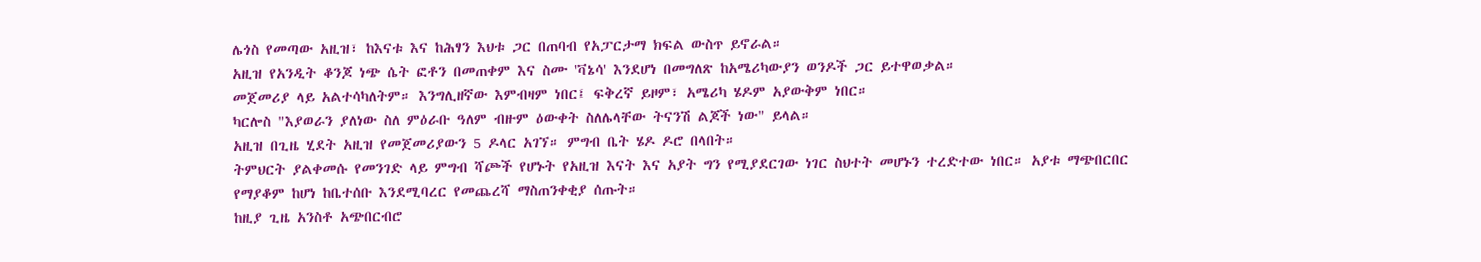ሌጎስ የመጣው አዚዝ፣ ከእናቱ እና ከሕፃን እህቱ ጋር በጠባብ የአፓርታማ ክፍል ውስጥ ይኖራል።
አዚዝ የአንዲት ቆንጆ ነጭ ሴት ፎቶን በመጠቀም እና ስሙ 'ቫኔሳ' እንደሆነ በመግለጽ ከአሜሪካውያን ወንዶች ጋር ይተዋወቃል።
መጀመሪያ ላይ አልተሳካለትም። እንግሊዘኛው እምብዛም ነበር፤ ፍቅረኛ ይዞም፣ አሜሪካ ሄዶም አያውቅም ነበር።
ካርሎስ "እያወራን ያለነው ስለ ምዕራቡ ዓለም ብዙም ዕውቀት ስለሌላቸው ትናንሽ ልጆች ነው" ይላል።
አዚዝ በጊዜ ሂደት አዚዝ የመጀመሪያውን 5 ዶላር አገኘ። ምግብ ቤት ሄዶ ዶሮ በላበት።
ትምህርት ያልቀመሱ የመንገድ ላይ ምግብ ሻጮች የሆኑት የአዚዝ እናት እና አያት ግን የሚያደርገው ነገር ስህተት መሆኑን ተረድተው ነበር። አያቱ ማጭበርበር የማያቆም ከሆነ ከቤተሰቡ እንደሚባረር የመጨረሻ ማስጠንቀቂያ ሰጡት።
ከዚያ ጊዜ አንስቶ አጭበርብሮ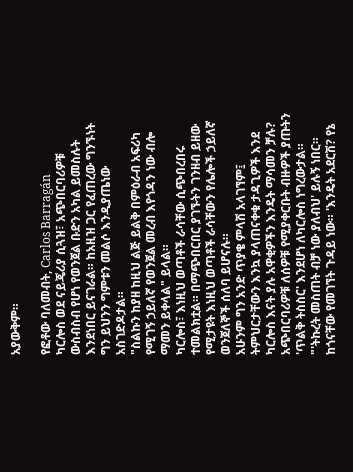አያውቅም።

የፎቶው ባለመብት, Carlos Barragán
ካርሎስ ወደ ናይጄሪያ ሲጓዝ፣ አጭበርባሪዎቹ ውስብስብ የሆነ የወንጀል ቡድን አካል ይመስሉት እንደነበር ይናገራል። ከአዚዝ ጋር የፈጠረው ግንኙነት ግን ይህንን ግምቱን መልሶ እንዲያጤነው አስገድዶታል።
"ስልኩን ከያዘ ከዚህ ልጅ ይልቅ በምዕራብ አፍሪካ የሚገኝ ኃይለኛ የወንጀል መረብ እየጎዳን ነው ብሎ ማመን ይቀላል" ይላል።
ካርሎስ፣ እነዚህ ወጣቶች ራሳቸው ሲጭበረበሩ ተመልክቷል። በማጭበርበር ያገኙትን ገንዘብ ይዘው የሚታዩት እነዚህ ወጣቶች ራሳቸውን የሌሎች ኃይለኛ ወንጀለኞች ሰለባ ይሆናሉ።
አሁንም ግን አንድ ጥያቄ ምላሽ አላገኘም፤ ትምህርታቸውን እንኳ ያላጠናቀቁ ታዳጊዎች እንደ ካርሎስ እናት ያሉ አዋቂዎችን እንዴት ማሳመን ቻሉ?
አጭበርባሪዎቹ ለሰዎቹ የሚያቀርቡት ብዙዎች ያጡትን 'ጥልቅ ትስስር' እንደሆነ ለካርሎስ ነግረውታል።
"'ትኩረት መስጠት ብቻ ነው ያለብህ' ይሉኝ ነበር። ከጎናቸው የመገኘት ጉዳይ ነው። 'እንዴት አደርሽ? የኔ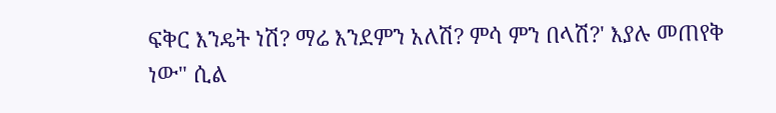ፍቅር እንዴት ነሽ? ማሬ እንደምን አለሽ? ምሳ ምን በላሽ?' እያሉ መጠየቅ ነው" ሲል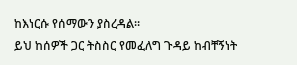ከእነርሱ የሰማውን ያስረዳል።
ይህ ከሰዎች ጋር ትስስር የመፈለግ ጉዳይ ከብቸኝነት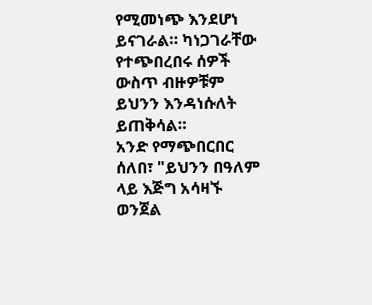የሚመነጭ እንደሆነ ይናገራል። ካነጋገራቸው የተጭበረበሩ ሰዎች ውስጥ ብዙዎቹም ይህንን እንዳነሱለት ይጠቅሳል።
አንድ የማጭበርበር ሰለበ፣ "ይህንን በዓለም ላይ እጅግ አሳዛኙ ወንጀል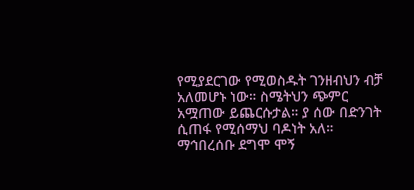የሚያደርገው የሚወስዱት ገንዘብህን ብቻ አለመሆኑ ነው። ስሜትህን ጭምር አሟጠው ይጨርሱታል። ያ ሰው በድንገት ሲጠፋ የሚሰማህ ባዶነት አለ። ማኅበረሰቡ ደግሞ ሞኝ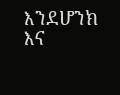እንደሆንክ እና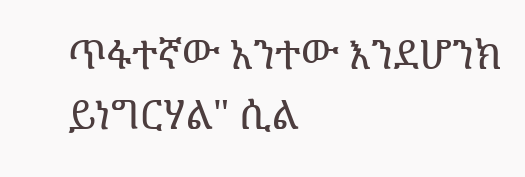ጥፋተኛው አንተው እንደሆንክ ይነግርሃል" ሲል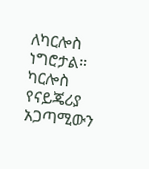ለካርሎስ ነግሮታል።
ካርሎስ የናይጄሪያ አጋጣሚውን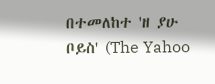በተመለከተ 'ዘ ያሁ ቦይስ' (The Yahoo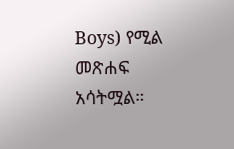Boys) የሚል መጽሐፍ አሳትሟል።